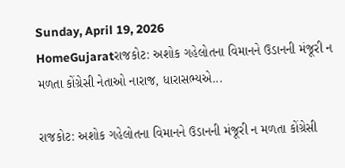Sunday, April 19, 2026
HomeGujaratરાજકોટ: અશોક ગહેલોતના વિમાનને ઉડાનની મંજૂરી ન મળતા કોંગ્રેસી નેતાઓ નારાજ, ધારાસભ્યએ...

રાજકોટ: અશોક ગહેલોતના વિમાનને ઉડાનની મંજૂરી ન મળતા કોંગ્રેસી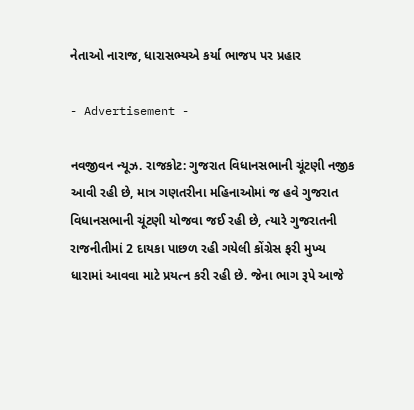નેતાઓ નારાજ, ધારાસભ્યએ કર્યા ભાજપ પર પ્રહાર

- Advertisement -

નવજીવન ન્યૂઝ. રાજકોટ: ગુજરાત વિધાનસભાની ચૂંટણી નજીક આવી રહી છે, માત્ર ગણતરીના મહિનાઓમાં જ હવે ગુજરાત વિધાનસભાની ચૂંટણી યોજવા જઈ રહી છે, ત્યારે ગુજરાતની રાજનીતીમાં 2 દાયકા પાછળ રહી ગયેલી કોંગ્રેસ ફરી મુખ્ય ધારામાં આવવા માટે પ્રયત્ન કરી રહી છે. જેના ભાગ રૂપે આજે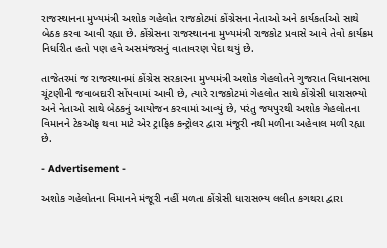રાજસ્થાનના મુખ્યમંત્રી અશોક ગહેલોત રાજકોટમાં કોંગ્રેસના નેતાઓ અને કાર્યકર્તાઓ સાથે બેઠક કરવા આવી રહ્યા છે. કોંગ્રેસના રાજસ્થાનના મુખ્યમંત્રી રાજકોટ પ્રવાસે આવે તેવો કાર્યક્રમ નિર્ધારીત હતો પણ હવે અસમંજસનું વાતાવરણ પેદા થયું છે.

તાજેતરમાં જ રાજસ્થાનમાં કોંગ્રેસ સરકારના મુખ્યમંત્રી અશોક ગેહલોતને ગુજરાત વિધાનસભા ચૂંટણીની જવાબદારી સોંપવામાં આવી છે, ત્યારે રાજકોટમાં ગેહલોત સાથે કોંગ્રેસી ધારાસભ્યો અને નેતાઓ સાથે બેઠકનું આયોજન કરવામાં આવ્યું છે, પરંતુ જયપુરથી અશોક ગેહલોતના વિમાનને ટેકઑફ થવા માટે એર ટ્રાફિક કન્ટ્રોલર દ્વારા મંજૂરી નથી મળીના અહેવાલ મળી રહ્યા છે.

- Advertisement -

અશોક ગહેલોતના વિમાનને મંજૂરી નહીં મળતા કોંગ્રેસી ધારાસભ્ય લલીત કગથરા દ્વારા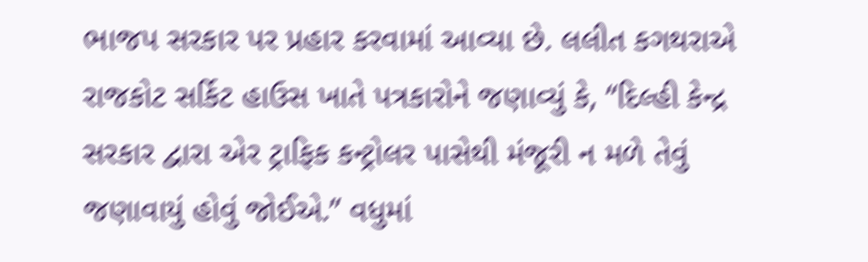ભાજપ સરકાર પર પ્રહાર કરવામાં આવ્યા છે. લલીત કગથરાએ રાજકોટ સર્કિટ હાઉસ ખાતે પત્રકારોને જણાવ્યું કે, “દિલ્હી કેન્દ્ર સરકાર દ્વારા એર ટ્રાફિક કન્ટ્રોલર પાસેથી મંજૂરી ન મળે તેવું જણાવાયું હોવું જોઈએ.” વધુમાં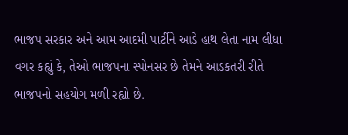ભાજપ સરકાર અને આમ આદમી પાર્ટીને આડે હાથ લેતા નામ લીધા વગર કહ્યું કે, તેઓ ભાજપના સ્પોનસર છે તેમને આડકતરી રીતે ભાજપનો સહયોગ મળી રહ્યો છે.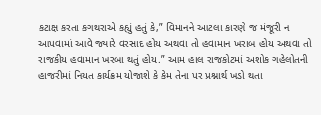કટાક્ષ કરતા કગથરાએ કહ્યું હતું કે,” વિમાનને આટલા કારણે જ મંજૂરી ન આપવામાં આવે જ્યારે વરસાદ હોય અથવા તો હવામાન ખરાબ હોય અથવા તો રાજકીય હવામાન ખરબા થતું હોય.” આમ હાલ રાજકોટમાં અશોક ગહેલોતની હાજરીમાં નિયત કાર્યક્રમ યોજાશે કે કેમ તેના પર પ્રશ્નાર્થ ખડો થતા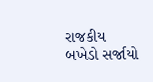રાજકીય બખેડો સર્જાયો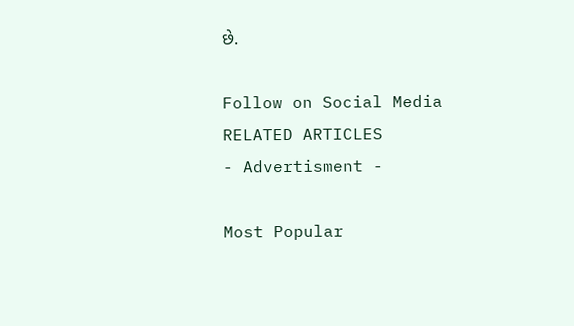છે.

Follow on Social Media
RELATED ARTICLES
- Advertisment -

Most Popular